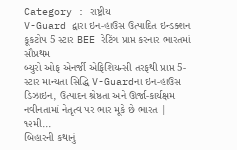Category : રાષ્ટ્રીય
V-Guard દ્વારા ઇન-હાઉસ ઉત્પાદિત ઇન્ડક્શન કૂકટોપ 5 સ્ટાર BEE રેટિંગ પ્રાપ્ત કરનાર ભારતમાં સૌપ્રથમ
બ્યુરો ઓફ એનર્જી એફિશિયન્સી તરફથી પ્રાપ્ત 5-સ્ટાર માન્યતા સિદ્ધિ V-Guardના ઇન-હાઉસ ડિઝાઇન, ઉત્પાદન શ્રેષ્ઠતા અને ઊર્જા-કાર્યક્ષમ નવીનતામાં નેતૃત્વ પર ભાર મૂકે છે ભારત | ૧૨મી...
બિહારની કથાનું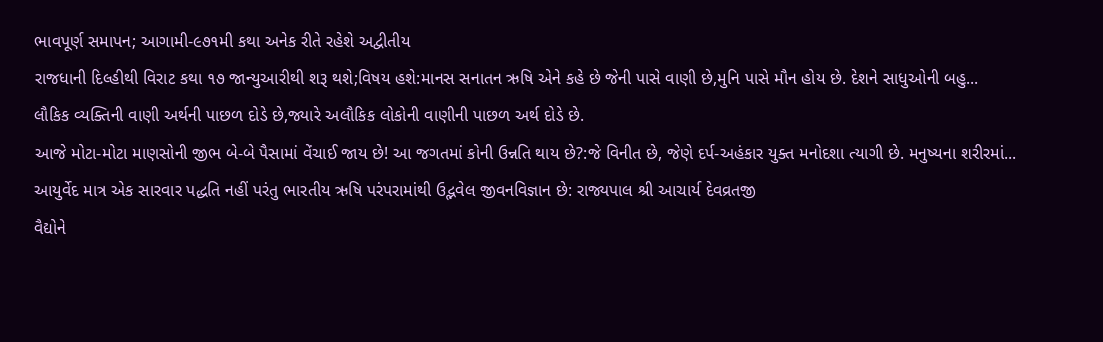ભાવપૂર્ણ સમાપન; આગામી-૯૭૧મી કથા અનેક રીતે રહેશે અદ્વીતીય
રાજધાની દિલ્હીથી વિરાટ કથા ૧૭ જાન્યુઆરીથી શરૂ થશે;વિષય હશે:માનસ સનાતન ઋષિ એને કહે છે જેની પાસે વાણી છે,મુનિ પાસે મૌન હોય છે. દેશને સાધુઓની બહુ...
લૌકિક વ્યક્તિની વાણી અર્થની પાછળ દોડે છે,જ્યારે અલૌકિક લોકોની વાણીની પાછળ અર્થ દોડે છે.
આજે મોટા-મોટા માણસોની જીભ બે-બે પૈસામાં વેંચાઈ જાય છે! આ જગતમાં કોની ઉન્નતિ થાય છે?:જે વિનીત છે, જેણે દર્પ-અહંકાર યુક્ત મનોદશા ત્યાગી છે. મનુષ્યના શરીરમાં...
આયુર્વેદ માત્ર એક સારવાર પદ્ધતિ નહીં પરંતુ ભારતીય ઋષિ પરંપરામાંથી ઉદ્ભવેલ જીવનવિજ્ઞાન છે: રાજ્યપાલ શ્રી આચાર્ય દેવવ્રતજી
વૈદ્યોને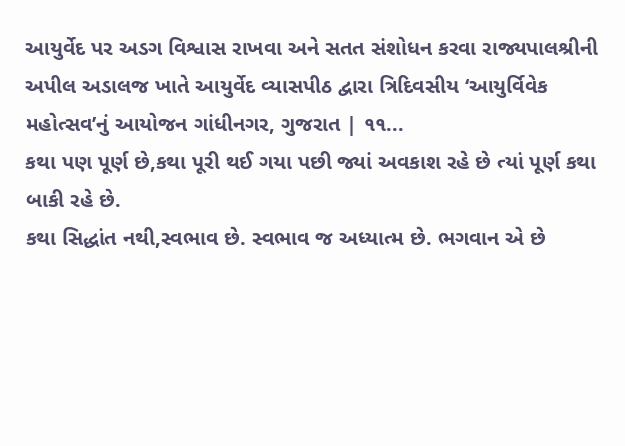આયુર્વેદ પર અડગ વિશ્વાસ રાખવા અને સતત સંશોધન કરવા રાજ્યપાલશ્રીની અપીલ અડાલજ ખાતે આયુર્વેદ વ્યાસપીઠ દ્વારા ત્રિદિવસીય ‘આયુર્વિવેક મહોત્સવ’નું આયોજન ગાંધીનગર, ગુજરાત | ૧૧...
કથા પણ પૂર્ણ છે,કથા પૂરી થઈ ગયા પછી જ્યાં અવકાશ રહે છે ત્યાં પૂર્ણ કથા બાકી રહે છે.
કથા સિદ્ધાંત નથી,સ્વભાવ છે. સ્વભાવ જ અધ્યાત્મ છે. ભગવાન એ છે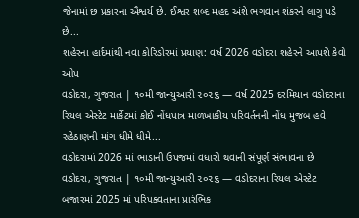જેનામાં છ પ્રકારના ઐશ્વર્ય છે. ઈશ્વર શબ્દ મહદ અંશે ભગવાન શંકરને લાગુ પડે છે...
શહેરના હાર્દમાંથી નવા કોરિડોરમાં પ્રયાણ: વર્ષ 2026 વડોદરા શહેરને આપશે કેવો ઓપ
વડોદરા, ગુજરાત | ૧૦મી જાન્યુઆરી ૨૦૨૬ — વર્ષ 2025 દરમિયાન વડોદરાના રિયલ એસ્ટેટ માર્કેટમાં કોઈ નોંધપાત્ર માળખાકીય પરિવર્તનની નોંધ મુજબ હવે રહેઠાણની માંગ ધીમે ધીમે...
વડોદરામાં 2026 માં ભાડાની ઉપજમાં વધારો થવાની સંપૂર્ણ સંભાવના છે
વડોદરા, ગુજરાત | ૧૦મી જાન્યુઆરી ૨૦૨૬ — વડોદરાના રિયલ એસ્ટેટ બજારમાં 2025 માં પરિપક્વતાના પ્રારંભિક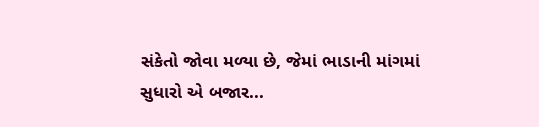સંકેતો જોવા મળ્યા છે, જેમાં ભાડાની માંગમાં સુધારો એ બજાર...